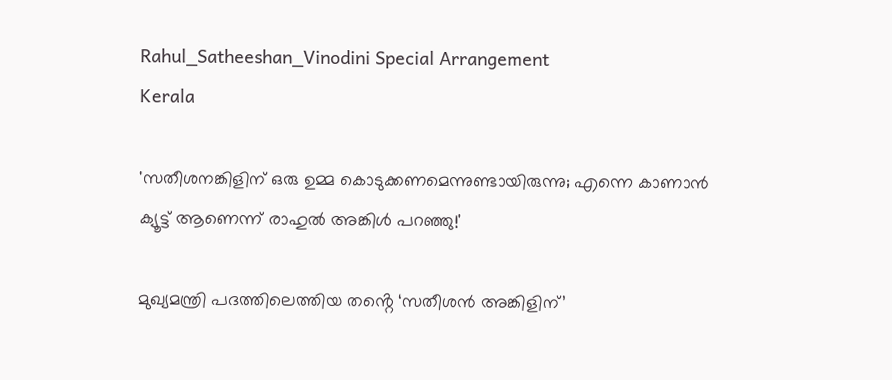Rahul_Satheeshan_Vinodini Special Arrangement
Kerala

'സതീശനങ്കിളിന് ഒരു ഉമ്മ കൊടുക്കണമെന്നുണ്ടായിരുന്നു; എന്നെ കാണാൻ ക്യൂട്ട് ആണെന്ന് രാഹുൽ അങ്കിൾ പറഞ്ഞു!'

മുഖ്യമന്ത്രി പദത്തിലെത്തിയ തൻ്റെ ‘സതീശൻ അങ്കിളിന്’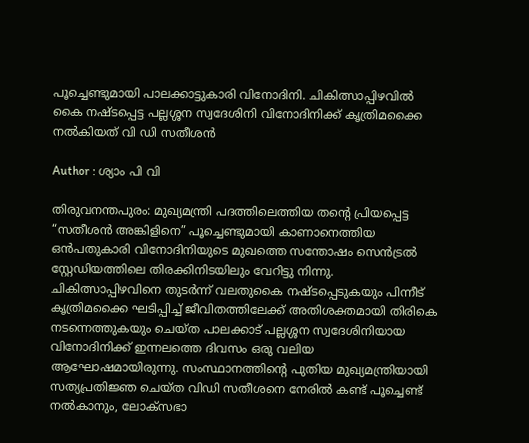പൂച്ചെണ്ടുമായി പാലക്കാട്ടുകാരി വിനോദിനി. ചികിത്സാപ്പിഴവിൽ കൈ നഷ്ടപ്പെട്ട പല്ലശ്ശന സ്വദേശിനി വിനോദിനിക്ക് കൃത്രിമക്കൈ നൽകിയത് വി ഡി സതീശൻ

Author : ശ്യാം പി വി

തിരുവനന്തപുരം: മുഖ്യമന്ത്രി പദത്തിലെത്തിയ തൻ്റെ പ്രിയപ്പെട്ട “സതീശൻ അങ്കിളിനെ” പൂച്ചെണ്ടുമായി കാണാനെത്തിയ ഒൻപതുകാരി വിനോദിനിയുടെ മുഖത്തെ സന്തോഷം സെൻട്രൽ സ്റ്റേഡിയത്തിലെ തിരക്കിനിടയിലും വേറിട്ടു നിന്നു. ചികിത്സാപ്പിഴവിനെ തുടർന്ന് വലതുകൈ നഷ്ടപ്പെടുകയും പിന്നീട് കൃത്രിമക്കൈ ഘടിപ്പിച്ച് ജീവിതത്തിലേക്ക് അതിശക്തമായി തിരികെ നടന്നെത്തുകയും ചെയ്ത പാലക്കാട് പല്ലശ്ശന സ്വദേശിനിയായ വിനോദിനിക്ക് ഇന്നലത്തെ ദിവസം ഒരു വലിയ ആഘോഷമായിരുന്നു. സംസ്ഥാനത്തിന്റെ പുതിയ മുഖ്യമന്ത്രിയായി സത്യപ്രതിജ്ഞ ചെയ്ത വിഡി സതീശനെ നേരിൽ കണ്ട് പൂച്ചെണ്ട് നൽകാനും, ലോക്സഭാ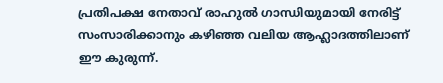പ്രതിപക്ഷ നേതാവ് രാഹുൽ ഗാന്ധിയുമായി നേരിട്ട് സംസാരിക്കാനും കഴിഞ്ഞ വലിയ ആഹ്ലാദത്തിലാണ് ഈ കുരുന്ന്.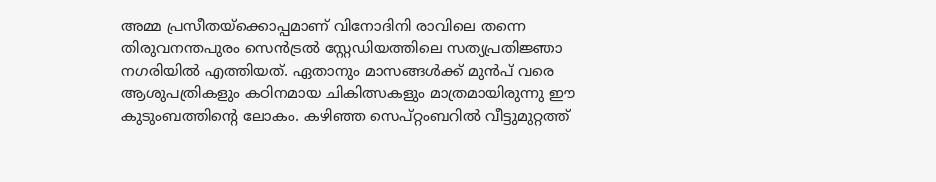അമ്മ പ്രസീതയ്ക്കൊപ്പമാണ് വിനോദിനി രാവിലെ തന്നെ തിരുവനന്തപുരം സെൻട്രൽ സ്റ്റേഡിയത്തിലെ സത്യപ്രതിജ്ഞാ നഗരിയിൽ എത്തിയത്. ഏതാനും മാസങ്ങൾക്ക് മുൻപ് വരെ ആശുപത്രികളും കഠിനമായ ചികിത്സകളും മാത്രമായിരുന്നു ഈ കുടുംബത്തിന്റെ ലോകം. കഴിഞ്ഞ സെപ്റ്റംബറിൽ വീട്ടുമുറ്റത്ത്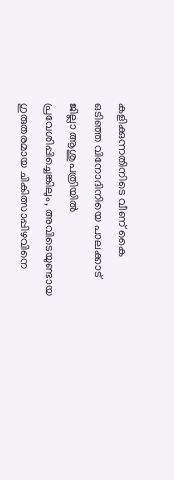കളിക്കുന്നതിനിടെ വീണ് കൈ ഒടിഞ്ഞ വിനോദിനിയെ പാലക്കാട് ജില്ലാ ആശുപത്രിയിൽ പ്രവേശിപ്പിച്ചെങ്കിലും, അവിടെയുണ്ടായ ഗുരുതരമായ ചികിത്സാപ്പിഴവിനെ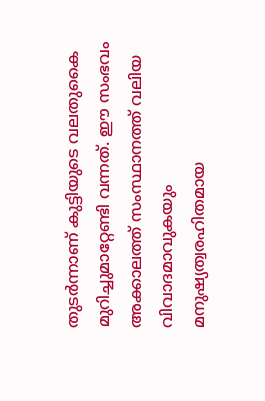തുടർന്നാണ് കുട്ടിയുടെ വലതുകൈ മുറിച്ചുമാറ്റേണ്ടി വന്നത്. ഈ സംഭവം അക്കാലത്ത് സംസ്ഥാനത്ത് വലിയ വിവാദമാവുകയും മനുഷ്യത്വരഹിതമായ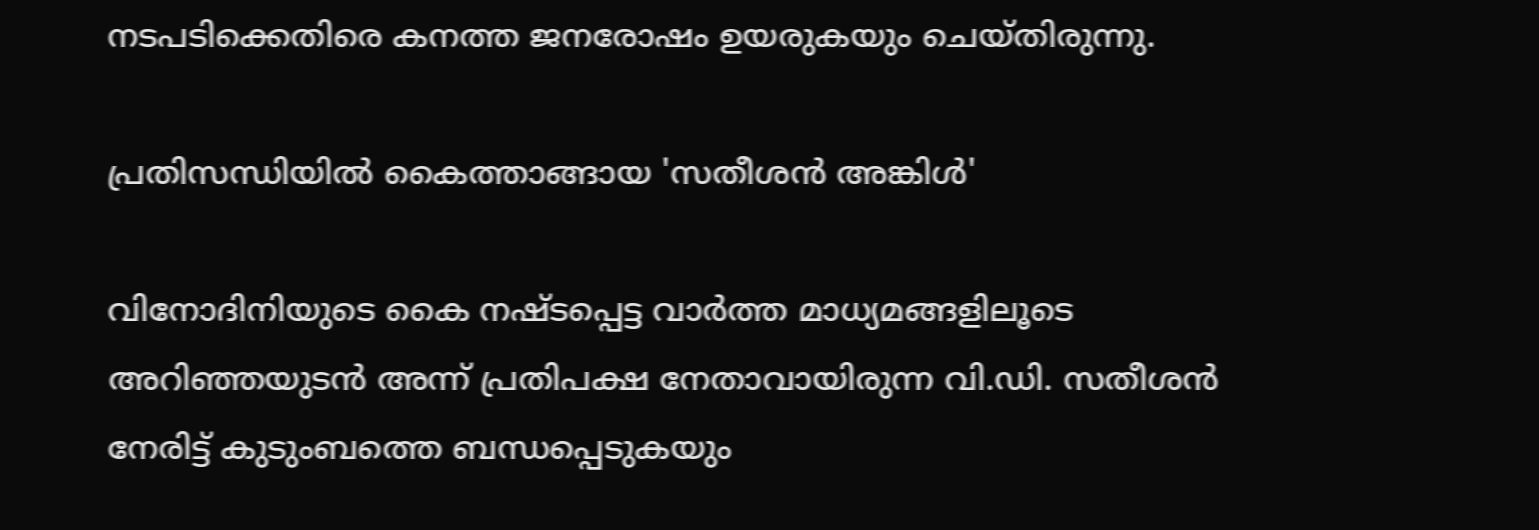നടപടിക്കെതിരെ കനത്ത ജനരോഷം ഉയരുകയും ചെയ്തിരുന്നു.

പ്രതിസന്ധിയിൽ കൈത്താങ്ങായ 'സതീശൻ അങ്കിൾ'

വിനോദിനിയുടെ കൈ നഷ്ടപ്പെട്ട വാർത്ത മാധ്യമങ്ങളിലൂടെ അറിഞ്ഞയുടൻ അന്ന് പ്രതിപക്ഷ നേതാവായിരുന്ന വി.ഡി. സതീശൻ നേരിട്ട് കുടുംബത്തെ ബന്ധപ്പെടുകയും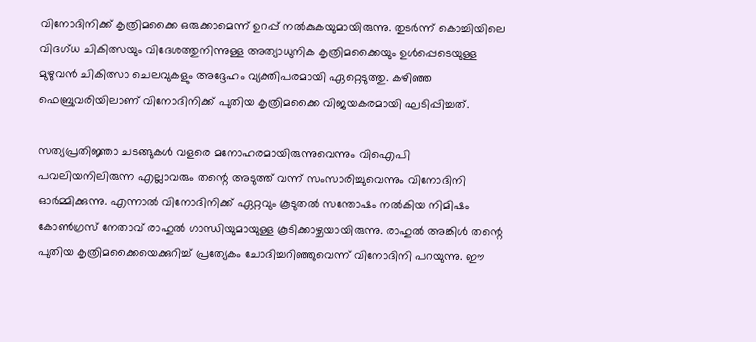വിനോദിനിക്ക് കൃത്രിമക്കൈ ഒരുക്കാമെന്ന് ഉറപ്പ് നൽകുകയുമായിരുന്നു. തുടർന്ന് കൊച്ചിയിലെ വിദഗ്ധ ചികിത്സയും വിദേശത്തുനിന്നുള്ള അത്യാധുനിക കൃത്രിമക്കൈയും ഉൾപ്പെടെയുള്ള മുഴുവൻ ചികിത്സാ ചെലവുകളും അദ്ദേഹം വ്യക്തിപരമായി ഏറ്റെടുത്തു. കഴിഞ്ഞ ഫെബ്രുവരിയിലാണ് വിനോദിനിക്ക് പുതിയ കൃത്രിമക്കൈ വിജയകരമായി ഘടിപ്പിച്ചത്.

സത്യപ്രതിജ്ഞാ ചടങ്ങുകൾ വളരെ മനോഹരമായിരുന്നുവെന്നും വിഐപി പവലിയനിലിരുന്ന എല്ലാവരും തന്റെ അടുത്ത് വന്ന് സംസാരിച്ചുവെന്നും വിനോദിനി ഓർമ്മിക്കുന്നു. എന്നാൽ വിനോദിനിക്ക് ഏറ്റവും കൂടുതൽ സന്തോഷം നൽകിയ നിമിഷം കോൺഗ്രസ് നേതാവ് രാഹുൽ ഗാന്ധിയുമായുള്ള കൂടിക്കാഴ്ചയായിരുന്നു. രാഹുൽ അങ്കിൾ തന്റെ പുതിയ കൃത്രിമക്കൈയെക്കുറിച്ച് പ്രത്യേകം ചോദിച്ചറിഞ്ഞുവെന്ന് വിനോദിനി പറയുന്നു. ഈ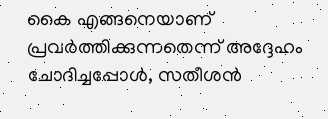കൈ എങ്ങനെയാണ് പ്രവർത്തിക്കുന്നതെന്ന് അദ്ദേഹം ചോദിച്ചപ്പോൾ, സതീശൻ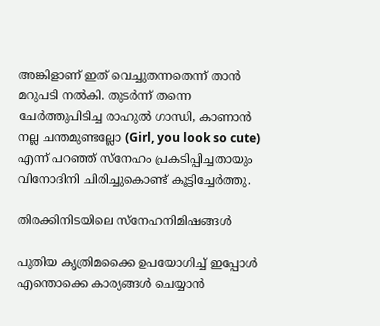അങ്കിളാണ് ഇത് വെച്ചുതന്നതെന്ന് താൻ മറുപടി നൽകി. തുടർന്ന് തന്നെ ചേർത്തുപിടിച്ച രാഹുൽ ഗാന്ധി, കാണാൻ നല്ല ചന്തമുണ്ടല്ലോ (Girl, you look so cute) എന്ന് പറഞ്ഞ് സ്നേഹം പ്രകടിപ്പിച്ചതായും വിനോദിനി ചിരിച്ചുകൊണ്ട് കൂട്ടിച്ചേർത്തു.

തിരക്കിനിടയിലെ സ്നേഹനിമിഷങ്ങൾ

പുതിയ കൃത്രിമക്കൈ ഉപയോഗിച്ച് ഇപ്പോൾ എന്തൊക്കെ കാര്യങ്ങൾ ചെയ്യാൻ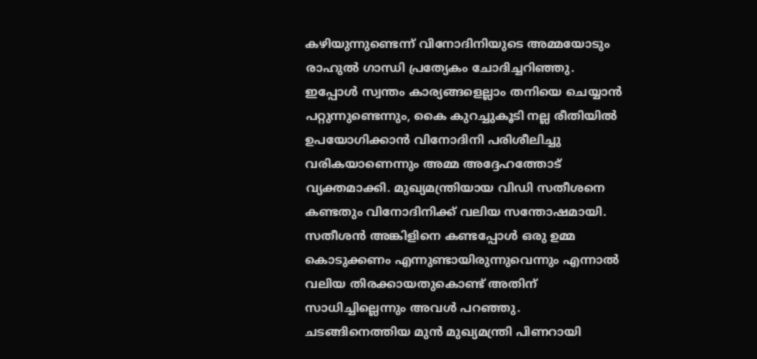കഴിയുന്നുണ്ടെന്ന് വിനോദിനിയുടെ അമ്മയോടും രാഹുൽ ഗാന്ധി പ്രത്യേകം ചോദിച്ചറിഞ്ഞു. ഇപ്പോൾ സ്വന്തം കാര്യങ്ങളെല്ലാം തനിയെ ചെയ്യാൻ പറ്റുന്നുണ്ടെന്നും, കൈ കുറച്ചുകൂടി നല്ല രീതിയിൽ ഉപയോഗിക്കാൻ വിനോദിനി പരിശീലിച്ചു വരികയാണെന്നും അമ്മ അദ്ദേഹത്തോട് വ്യക്തമാക്കി. മുഖ്യമന്ത്രിയായ വിഡി സതീശനെ കണ്ടതും വിനോദിനിക്ക് വലിയ സന്തോഷമായി. സതീശൻ അങ്കിളിനെ കണ്ടപ്പോൾ ഒരു ഉമ്മ കൊടുക്കണം എന്നുണ്ടായിരുന്നുവെന്നും എന്നാൽ വലിയ തിരക്കായതുകൊണ്ട് അതിന് സാധിച്ചില്ലെന്നും അവൾ പറഞ്ഞു. ചടങ്ങിനെത്തിയ മുൻ മുഖ്യമന്ത്രി പിണറായി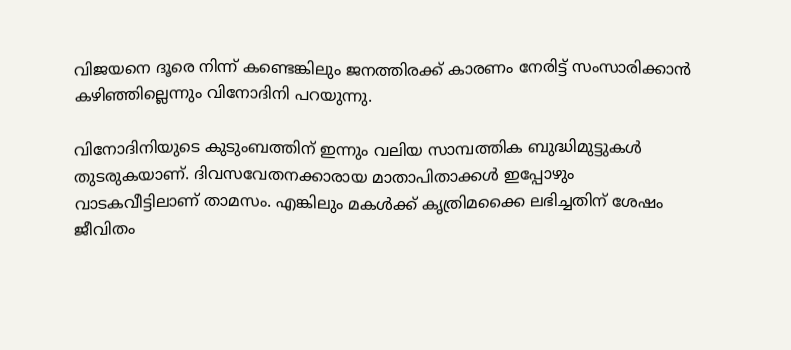വിജയനെ ദൂരെ നിന്ന് കണ്ടെങ്കിലും ജനത്തിരക്ക് കാരണം നേരിട്ട് സംസാരിക്കാൻ കഴിഞ്ഞില്ലെന്നും വിനോദിനി പറയുന്നു.

വിനോദിനിയുടെ കുടുംബത്തിന് ഇന്നും വലിയ സാമ്പത്തിക ബുദ്ധിമുട്ടുകൾ തുടരുകയാണ്. ദിവസവേതനക്കാരായ മാതാപിതാക്കൾ ഇപ്പോഴും വാടകവീട്ടിലാണ് താമസം. എങ്കിലും മകൾക്ക് കൃത്രിമക്കൈ ലഭിച്ചതിന് ശേഷം ജീവിതം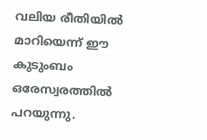വലിയ രീതിയിൽ മാറിയെന്ന് ഈ കുടുംബം ഒരേസ്വരത്തിൽ പറയുന്നു.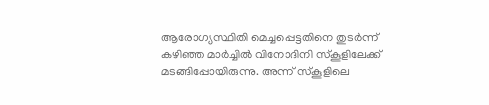ആരോഗ്യസ്ഥിതി മെച്ചപ്പെട്ടതിനെ തുടർന്ന് കഴിഞ്ഞ മാർച്ചിൽ വിനോദിനി സ്കൂളിലേക്ക് മടങ്ങിപ്പോയിരുന്നു. അന്ന് സ്കൂളിലെ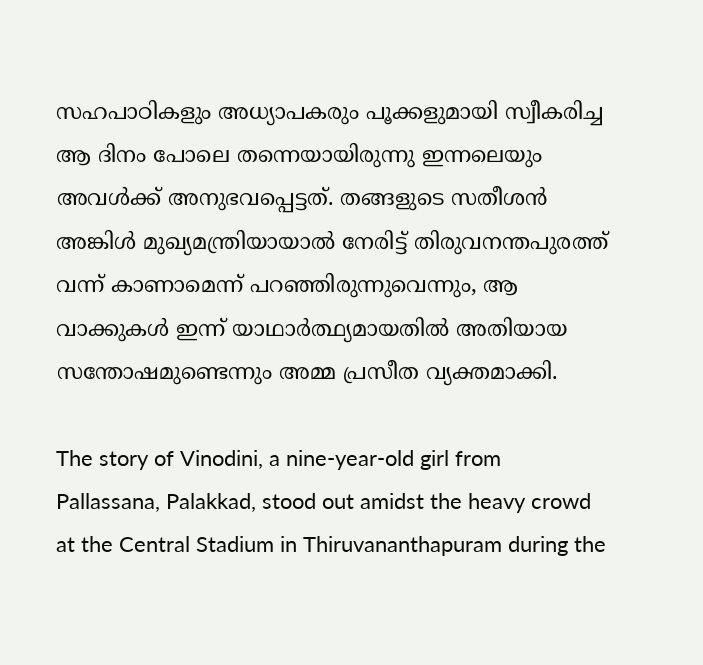സഹപാഠികളും അധ്യാപകരും പൂക്കളുമായി സ്വീകരിച്ച ആ ദിനം പോലെ തന്നെയായിരുന്നു ഇന്നലെയും അവൾക്ക് അനുഭവപ്പെട്ടത്. തങ്ങളുടെ സതീശൻ അങ്കിൾ മുഖ്യമന്ത്രിയായാൽ നേരിട്ട് തിരുവനന്തപുരത്ത് വന്ന് കാണാമെന്ന് പറഞ്ഞിരുന്നുവെന്നും, ആ വാക്കുകൾ ഇന്ന് യാഥാർത്ഥ്യമായതിൽ അതിയായ സന്തോഷമുണ്ടെന്നും അമ്മ പ്രസീത വ്യക്തമാക്കി.

The story of Vinodini, a nine-year-old girl from Pallassana, Palakkad, stood out amidst the heavy crowd at the Central Stadium in Thiruvananthapuram during the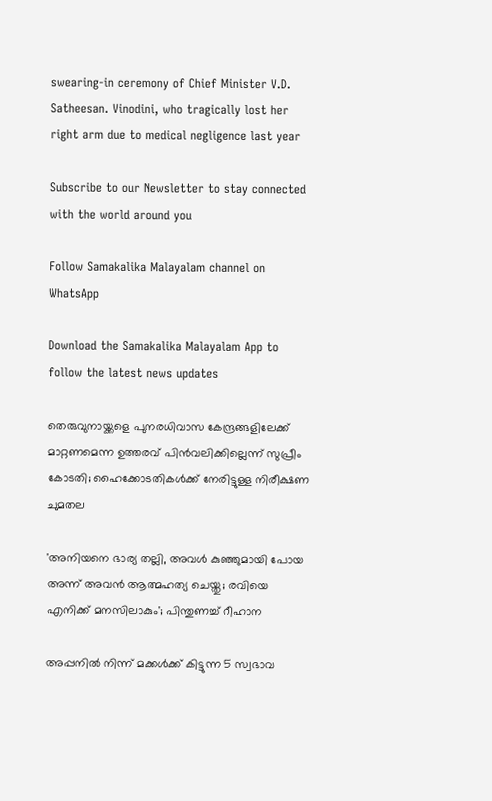swearing-in ceremony of Chief Minister V.D. Satheesan. Vinodini, who tragically lost her right arm due to medical negligence last year

Subscribe to our Newsletter to stay connected with the world around you

Follow Samakalika Malayalam channel on WhatsApp

Download the Samakalika Malayalam App to follow the latest news updates

തെരുവുനായ്ക്കളെ പുനരധിവാസ കേന്ദ്രങ്ങളിലേക്ക് മാറ്റണമെന്ന ഉത്തരവ് പിൻവലിക്കില്ലെന്ന് സുപ്രീം കോടതി; ഹൈക്കോടതികൾക്ക് നേരിട്ടുള്ള നിരീക്ഷണ ചുമതല

'അനിയനെ ഭാര്യ തല്ലി, അവള്‍ കുഞ്ഞുമായി പോയ അന്ന് അവന്‍ ആത്മഹത്യ ചെയ്തു; രവിയെ എനിക്ക് മനസിലാകും'; പിന്തുണച്ച് റീഹാന

അപ്പനിൽ നിന്ന് മക്കൾക്ക് കിട്ടുന്ന 5 സ്വഭാവ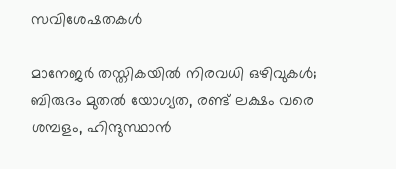സവിശേഷതകൾ

മാനേജർ തസ്തികയിൽ നിരവധി ഒഴിവുകൾ; ബിരുദം മുതൽ യോഗ്യത, രണ്ട് ലക്ഷം വരെ ശമ്പളം, ഹിന്ദുസ്ഥാൻ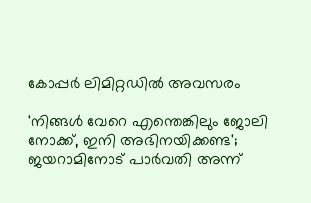കോപ്പർ ലിമിറ്റഡിൽ അവസരം

'നിങ്ങൾ വേറെ എന്തെങ്കിലും ജോലി നോക്ക്, ഇനി അഭിനയിക്കണ്ട'; ജയറാമിനോട് പാർവതി അന്ന്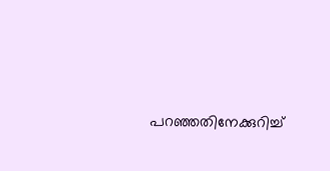പറഞ്ഞതിനേക്കുറിച്ച്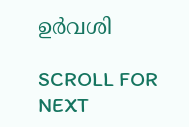ഉർവശി

SCROLL FOR NEXT